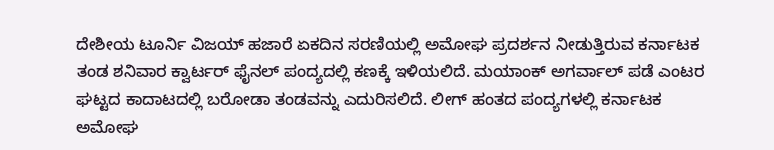ದೇಶೀಯ ಟೂರ್ನಿ ವಿಜಯ್ ಹಜಾರೆ ಏಕದಿನ ಸರಣಿಯಲ್ಲಿ ಅಮೋಘ ಪ್ರದರ್ಶನ ನೀಡುತ್ತಿರುವ ಕರ್ನಾಟಕ ತಂಡ ಶನಿವಾರ ಕ್ವಾರ್ಟರ್ ಫೈನಲ್ ಪಂದ್ಯದಲ್ಲಿ ಕಣಕ್ಕೆ ಇಳಿಯಲಿದೆ. ಮಯಾಂಕ್ ಅಗರ್ವಾಲ್ ಪಡೆ ಎಂಟರ ಘಟ್ಟದ ಕಾದಾಟದಲ್ಲಿ ಬರೋಡಾ ತಂಡವನ್ನು ಎದುರಿಸಲಿದೆ. ಲೀಗ್ ಹಂತದ ಪಂದ್ಯಗಳಲ್ಲಿ ಕರ್ನಾಟಕ ಅಮೋಘ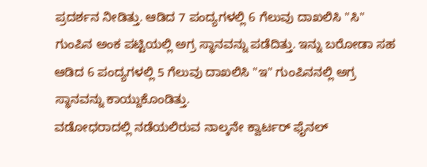ಪ್ರದರ್ಶನ ನೀಡಿತ್ತು. ಆಡಿದ 7 ಪಂದ್ಯಗಳಲ್ಲಿ 6 ಗೆಲುವು ದಾಖಲಿಸಿ "ಸಿ" ಗುಂಪಿನ ಅಂಕ ಪಟ್ಟಿಯಲ್ಲಿ ಅಗ್ರ ಸ್ಥಾನವನ್ನು ಪಡೆದಿತ್ತು. ಇನ್ನು ಬರೋಡಾ ಸಹ ಆಡಿದ 6 ಪಂದ್ಯಗಳಲ್ಲಿ 5 ಗೆಲುವು ದಾಖಲಿಸಿ "ಇ" ಗುಂಪಿನನಲ್ಲಿ ಅಗ್ರ ಸ್ಥಾನವನ್ನು ಕಾಯ್ದುಕೊಂಡಿತ್ತು.
ವಡೋಧರಾದಲ್ಲಿ ನಡೆಯಲಿರುವ ನಾಲ್ಕನೇ ಕ್ವಾರ್ಟರ್ ಫೈನಲ್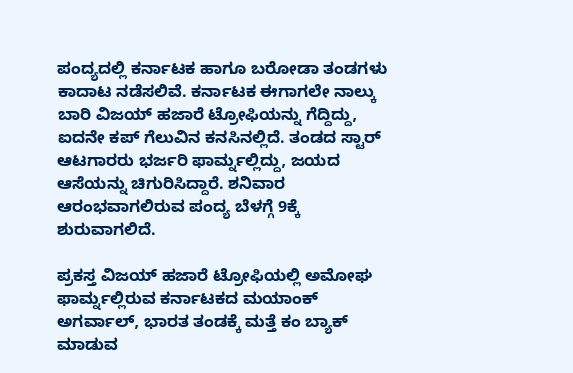ಪಂದ್ಯದಲ್ಲಿ ಕರ್ನಾಟಕ ಹಾಗೂ ಬರೋಡಾ ತಂಡಗಳು ಕಾದಾಟ ನಡೆಸಲಿವೆ. ಕರ್ನಾಟಕ ಈಗಾಗಲೇ ನಾಲ್ಕು ಬಾರಿ ವಿಜಯ್ ಹಜಾರೆ ಟ್ರೋಫಿಯನ್ನು ಗೆದ್ದಿದ್ದು, ಐದನೇ ಕಪ್ ಗೆಲುವಿನ ಕನಸಿನಲ್ಲಿದೆ. ತಂಡದ ಸ್ಟಾರ್ ಆಟಗಾರರು ಭರ್ಜರಿ ಫಾರ್ಮ್ನಲ್ಲಿದ್ದು, ಜಯದ ಆಸೆಯನ್ನು ಚಿಗುರಿಸಿದ್ದಾರೆ. ಶನಿವಾರ ಆರಂಭವಾಗಲಿರುವ ಪಂದ್ಯ ಬೆಳಗ್ಗೆ 9ಕ್ಕೆ ಶುರುವಾಗಲಿದೆ.

ಪ್ರಕಸ್ತ ವಿಜಯ್ ಹಜಾರೆ ಟ್ರೋಫಿಯಲ್ಲಿ ಅಮೋಘ ಫಾರ್ಮ್ನಲ್ಲಿರುವ ಕರ್ನಾಟಕದ ಮಯಾಂಕ್ ಅಗರ್ವಾಲ್, ಭಾರತ ತಂಡಕ್ಕೆ ಮತ್ತೆ ಕಂ ಬ್ಯಾಕ್ ಮಾಡುವ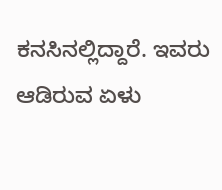ಕನಸಿನಲ್ಲಿದ್ದಾರೆ. ಇವರು ಆಡಿರುವ ಏಳು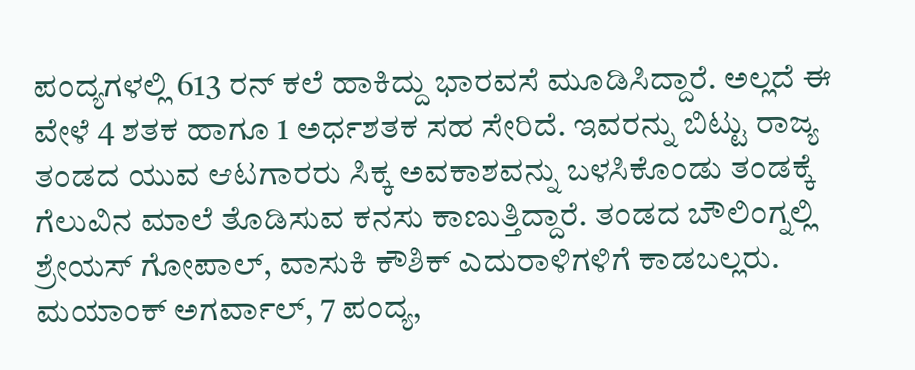ಪಂದ್ಯಗಳಲ್ಲಿ 613 ರನ್ ಕಲೆ ಹಾಕಿದ್ದು ಭಾರವಸೆ ಮೂಡಿಸಿದ್ದಾರೆ. ಅಲ್ಲದೆ ಈ ವೇಳೆ 4 ಶತಕ ಹಾಗೂ 1 ಅರ್ಧಶತಕ ಸಹ ಸೇರಿದೆ. ಇವರನ್ನು ಬಿಟ್ಟು ರಾಜ್ಯ ತಂಡದ ಯುವ ಆಟಗಾರರು ಸಿಕ್ಕ ಅವಕಾಶವನ್ನು ಬಳಸಿಕೊಂಡು ತಂಡಕ್ಕೆ ಗೆಲುವಿನ ಮಾಲೆ ತೊಡಿಸುವ ಕನಸು ಕಾಣುತ್ತಿದ್ದಾರೆ. ತಂಡದ ಬೌಲಿಂಗ್ನಲ್ಲಿ ಶ್ರೇಯಸ್ ಗೋಪಾಲ್, ವಾಸುಕಿ ಕೌಶಿಕ್ ಎದುರಾಳಿಗಳಿಗೆ ಕಾಡಬಲ್ಲರು.
ಮಯಾಂಕ್ ಅಗರ್ವಾಲ್, 7 ಪಂದ್ಯ,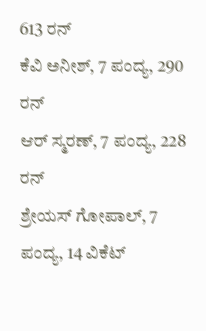613 ರನ್
ಕೆವಿ ಅನೀಶ್, 7 ಪಂದ್ಯ, 290 ರನ್
ಆರ್ ಸ್ಮರಣ್, 7 ಪಂದ್ಯ, 228 ರನ್
ಶ್ರೇಯಸ್ ಗೋಪಾಲ್, 7 ಪಂದ್ಯ, 14 ವಿಕೆಟ್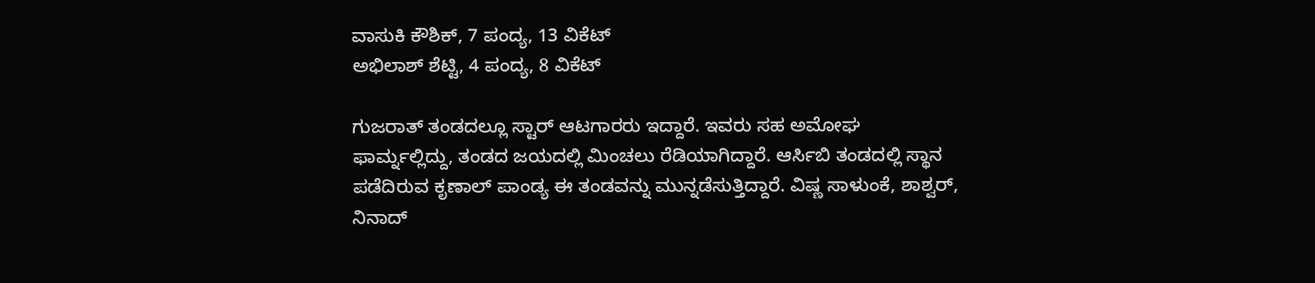ವಾಸುಕಿ ಕೌಶಿಕ್, 7 ಪಂದ್ಯ, 13 ವಿಕೆಟ್
ಅಭಿಲಾಶ್ ಶೆಟ್ಟಿ, 4 ಪಂದ್ಯ, 8 ವಿಕೆಟ್

ಗುಜರಾತ್ ತಂಡದಲ್ಲೂ ಸ್ಟಾರ್ ಆಟಗಾರರು ಇದ್ದಾರೆ. ಇವರು ಸಹ ಅಮೋಘ ಫಾರ್ಮ್ನಲ್ಲಿದ್ದು, ತಂಡದ ಜಯದಲ್ಲಿ ಮಿಂಚಲು ರೆಡಿಯಾಗಿದ್ದಾರೆ. ಆರ್ಸಿಬಿ ತಂಡದಲ್ಲಿ ಸ್ಥಾನ ಪಡೆದಿರುವ ಕೃಣಾಲ್ ಪಾಂಡ್ಯ ಈ ತಂಡವನ್ನು ಮುನ್ನಡೆಸುತ್ತಿದ್ದಾರೆ. ವಿಷ್ಣ ಸಾಳುಂಕೆ, ಶಾಶ್ವರ್, ನಿನಾದ್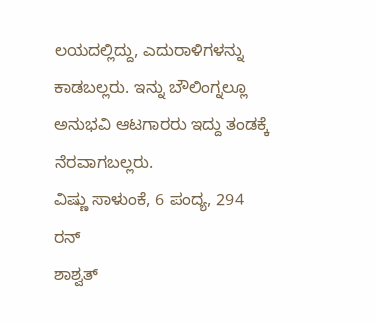ಲಯದಲ್ಲಿದ್ದು, ಎದುರಾಳಿಗಳನ್ನು ಕಾಡಬಲ್ಲರು. ಇನ್ನು ಬೌಲಿಂಗ್ನಲ್ಲೂ ಅನುಭವಿ ಆಟಗಾರರು ಇದ್ದು ತಂಡಕ್ಕೆ ನೆರವಾಗಬಲ್ಲರು.
ವಿಷ್ಣು ಸಾಳುಂಕೆ, 6 ಪಂದ್ಯ, 294 ರನ್
ಶಾಶ್ವತ್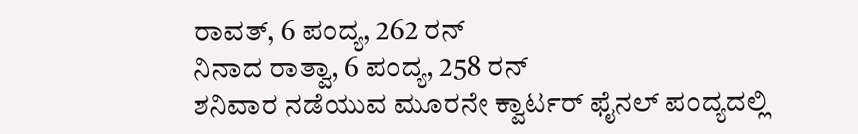ರಾವತ್, 6 ಪಂದ್ಯ, 262 ರನ್
ನಿನಾದ ರಾತ್ವಾ, 6 ಪಂದ್ಯ, 258 ರನ್
ಶನಿವಾರ ನಡೆಯುವ ಮೂರನೇ ಕ್ವಾರ್ಟರ್ ಫೈನಲ್ ಪಂದ್ಯದಲ್ಲಿ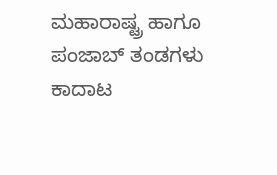ಮಹಾರಾಷ್ಟ್ರ ಹಾಗೂ ಪಂಜಾಬ್ ತಂಡಗಳು ಕಾದಾಟ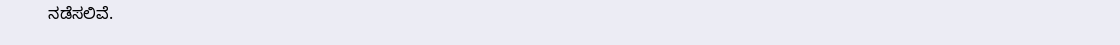ನಡೆಸಲಿವೆ.